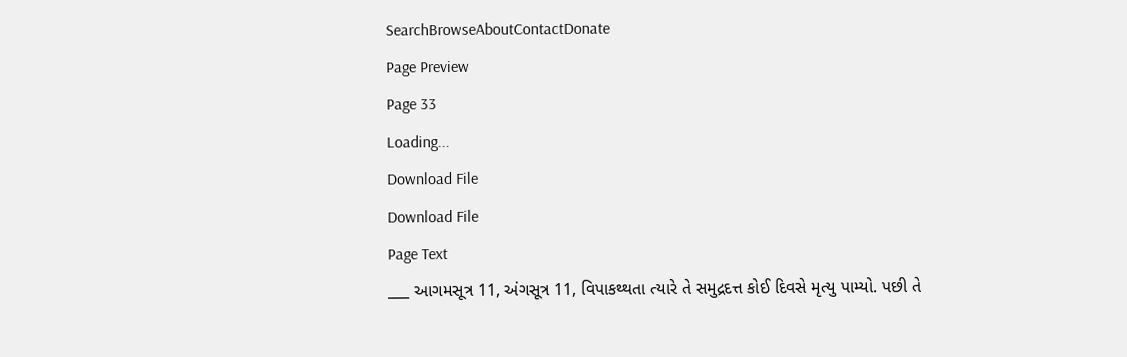SearchBrowseAboutContactDonate
Page Preview
Page 33
Loading...
Download File
Download File
Page Text
___ આગમસૂત્ર 11, અંગસૂત્ર 11, વિપાકથ્થતા ત્યારે તે સમુદ્રદત્ત કોઈ દિવસે મૃત્યુ પામ્યો. પછી તે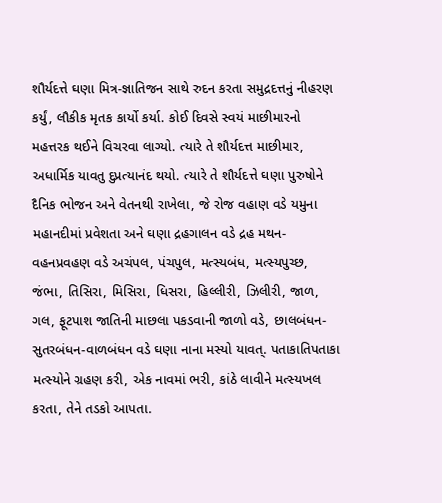શૌર્યદત્તે ઘણા મિત્ર-જ્ઞાતિજન સાથે રુદન કરતા સમુદ્રદત્તનું નીહરણ કર્યું, લૌકીક મૃતક કાર્યો કર્યા. કોઈ દિવસે સ્વયં માછીમારનો મહત્તરક થઈને વિચરવા લાગ્યો. ત્યારે તે શૌર્યદત્ત માછીમાર, અધાર્મિક યાવતુ દુપ્રત્યાનંદ થયો. ત્યારે તે શૌર્યદત્તે ઘણા પુરુષોને દૈનિક ભોજન અને વેતનથી રાખેલા, જે રોજ વહાણ વડે યમુના મહાનદીમાં પ્રવેશતા અને ઘણા દ્રહગાલન વડે દ્રહ મથન-વહનપ્રવહણ વડે અચંપલ, પંચપુલ, મત્સ્યબંધ, મત્સ્યપુચ્છ, જંભા, તિસિરા, મિસિરા, ધિસરા, હિલ્લીરી, ઝિલીરી, જાળ, ગલ, ફૂટપાશ જાતિની માછલા પકડવાની જાળો વડે, છાલબંધન-સુતરબંધન-વાળબંધન વડે ઘણા નાના મસ્યો યાવત્. પતાકાતિપતાકા મત્સ્યોને ગ્રહણ કરી, એક નાવમાં ભરી, કાંઠે લાવીને મત્સ્યખલ કરતા, તેને તડકો આપતા.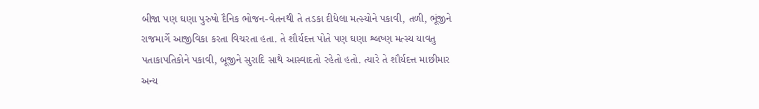બીજા પણ ઘણા પુરુષો દૈનિક ભોજન-વેતનથી તે તડકા દીધેલા મત્સ્યોને પકાવી, તળી, ભૂંજીને રાજમાર્ગે આજીવિકા કરતા વિચરતા હતા. તે શૌર્યદત્ત પોતે પણ ઘણા શ્લષ્ણ મત્સ્ય યાવતુ પતાકાપતિકોને પકાવી, બૂજીને સુરાદિ સાથે આસ્વાદતો રહેતો હતો. ત્યારે તે શૌર્યદત્ત માછીમાર અન્ય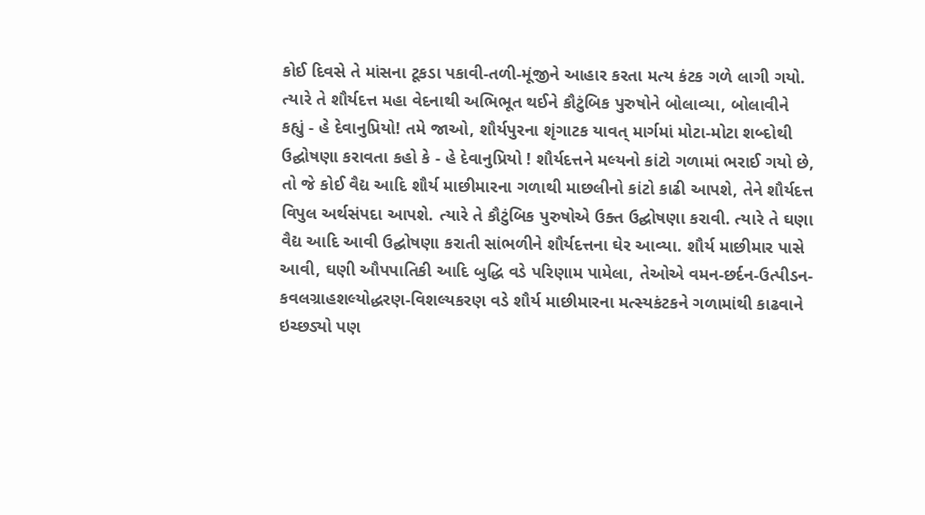કોઈ દિવસે તે માંસના ટૂકડા પકાવી-તળી-મૂંજીને આહાર કરતા મત્ય કંટક ગળે લાગી ગયો. ત્યારે તે શૌર્યદત્ત મહા વેદનાથી અભિભૂત થઈને કૌટુંબિક પુરુષોને બોલાવ્યા, બોલાવીને કહ્યું - હે દેવાનુપ્રિયો! તમે જાઓ, શૌર્યપુરના શૃંગાટક યાવત્ માર્ગમાં મોટા-મોટા શબ્દોથી ઉદ્ઘોષણા કરાવતા કહો કે - હે દેવાનુપ્રિયો ! શૌર્યદત્તને મલ્યનો કાંટો ગળામાં ભરાઈ ગયો છે, તો જે કોઈ વૈદ્ય આદિ શૌર્ય માછીમારના ગળાથી માછલીનો કાંટો કાઢી આપશે, તેને શૌર્યદત્ત વિપુલ અર્થસંપદા આપશે. ત્યારે તે કૌટુંબિક પુરુષોએ ઉક્ત ઉદ્ઘોષણા કરાવી. ત્યારે તે ઘણા વૈદ્ય આદિ આવી ઉદ્ઘોષણા કરાતી સાંભળીને શૌર્યદત્તના ઘેર આવ્યા. શૌર્ય માછીમાર પાસે આવી, ઘણી ઔપપાતિકી આદિ બુદ્ધિ વડે પરિણામ પામેલા, તેઓએ વમન-છર્દન-ઉત્પીડન-કવલગ્રાહશલ્યોદ્ધરણ-વિશલ્યકરણ વડે શૌર્ય માછીમારના મત્સ્યકંટકને ગળામાંથી કાઢવાને ઇચ્છડ્યો પણ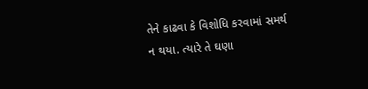તેને કાઢવા કે વિશોધિ કરવામાં સમર્થ ન થયા. ત્યારે તે ઘણા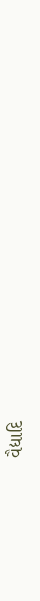વૈદ્યાદિ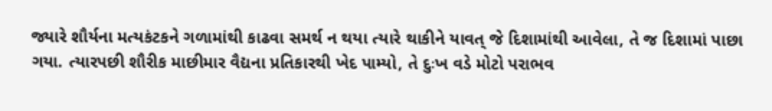જ્યારે શૌર્યના મત્યકંટકને ગળામાંથી કાઢવા સમર્થ ન થયા ત્યારે થાકીને યાવત્ જે દિશામાંથી આવેલા, તે જ દિશામાં પાછા ગયા. ત્યારપછી શૌરીક માછીમાર વૈદ્યના પ્રતિકારથી ખેદ પામ્યો, તે દુઃખ વડે મોટો પરાભવ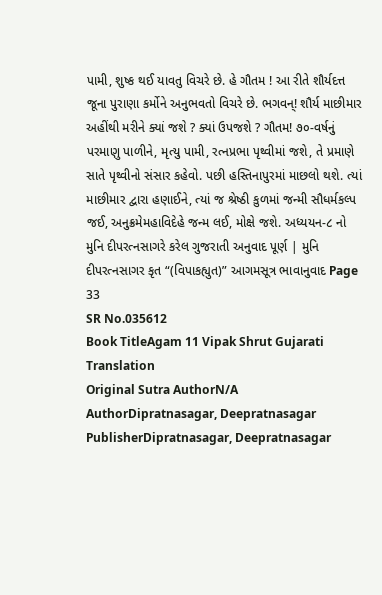પામી, શુષ્ક થઈ યાવતુ વિચરે છે. હે ગૌતમ ! આ રીતે શૌર્યદત્ત જૂના પુરાણા કર્મોને અનુભવતો વિચરે છે. ભગવન્! શૌર્ય માછીમાર અહીંથી મરીને ક્યાં જશે ? ક્યાં ઉપજશે ? ગૌતમ! ૭૦-વર્ષનું પરમાણુ પાળીને, મૃત્યુ પામી, રત્નપ્રભા પૃથ્વીમાં જશે, તે પ્રમાણે સાતે પૃથ્વીનો સંસાર કહેવો. પછી હસ્તિનાપુરમાં માછલો થશે. ત્યાં માછીમાર દ્વારા હણાઈને, ત્યાં જ શ્રેષ્ઠી કુળમાં જન્મી સૌધર્મકલ્પ જઈ, અનુક્રમેમહાવિદેહે જન્મ લઈ, મોક્ષે જશે. અધ્યયન-૮ નો મુનિ દીપરત્નસાગરે કરેલ ગુજરાતી અનુવાદ પૂર્ણ | મુનિ દીપરત્નસાગર કૃત “(વિપાકહ્યુત)” આગમસૂત્ર ભાવાનુવાદ Page 33
SR No.035612
Book TitleAgam 11 Vipak Shrut Gujarati Translation
Original Sutra AuthorN/A
AuthorDipratnasagar, Deepratnasagar
PublisherDipratnasagar, Deepratnasagar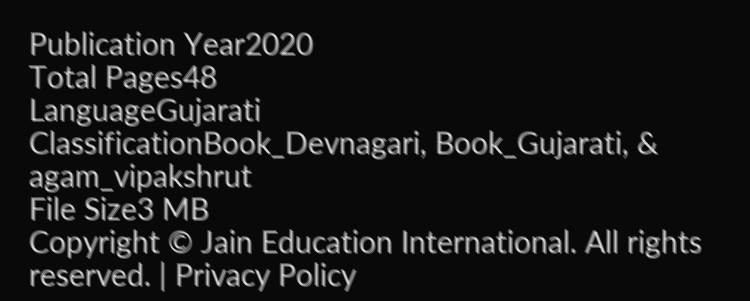Publication Year2020
Total Pages48
LanguageGujarati
ClassificationBook_Devnagari, Book_Gujarati, & agam_vipakshrut
File Size3 MB
Copyright © Jain Education International. All rights reserved. | Privacy Policy